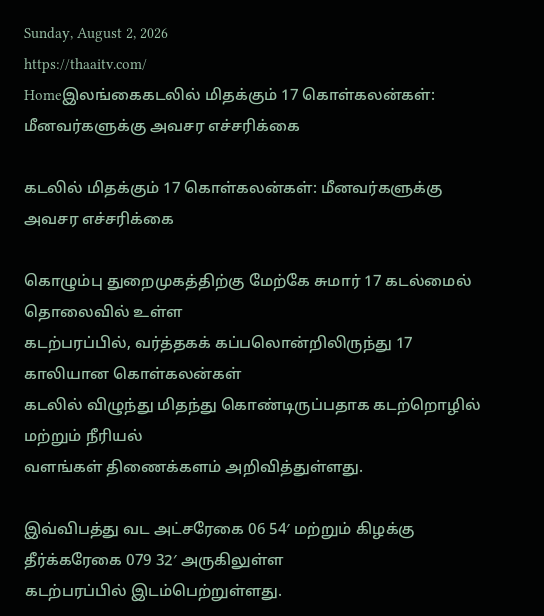Sunday, August 2, 2026
https://thaaitv.com/
Homeஇலங்கைகடலில் மிதக்கும் 17 கொள்கலன்கள்: மீனவர்களுக்கு அவசர எச்சரிக்கை

கடலில் மிதக்கும் 17 கொள்கலன்கள்: மீனவர்களுக்கு அவசர எச்சரிக்கை

கொழும்பு துறைமுகத்திற்கு மேற்கே சுமார் 17 கடல்மைல் தொலைவில் உள்ள
கடற்பரப்பில், வர்த்தகக் கப்பலொன்றிலிருந்து 17 காலியான கொள்கலன்கள்
கடலில் விழுந்து மிதந்து கொண்டிருப்பதாக கடற்றொழில் மற்றும் நீரியல்
வளங்கள் திணைக்களம் அறிவித்துள்ளது.

இவ்விபத்து வட அட்சரேகை 06 54′ மற்றும் கிழக்கு தீர்க்கரேகை 079 32′ அருகிலுள்ள
கடற்பரப்பில் இடம்பெற்றுள்ளது.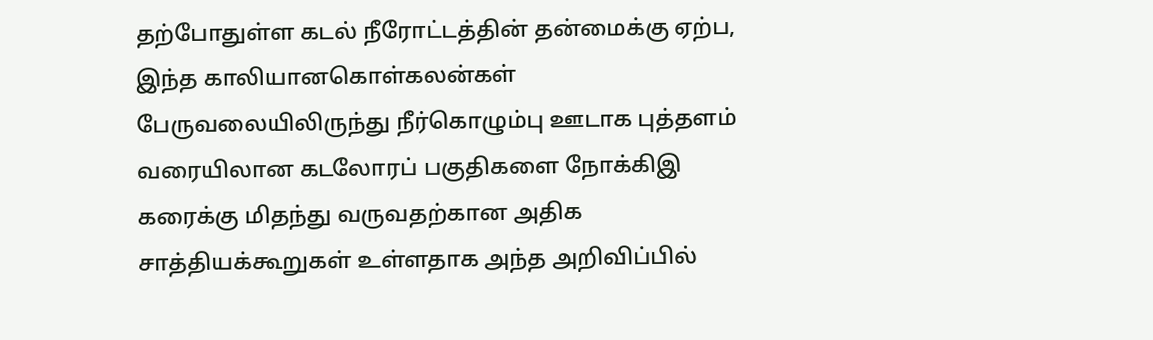தற்போதுள்ள கடல் நீரோட்டத்தின் தன்மைக்கு ஏற்ப,  இந்த காலியானகொள்கலன்கள் பேருவலையிலிருந்து நீர்கொழும்பு ஊடாக புத்தளம் வரையிலான கடலோரப் பகுதிகளை நோக்கிஇ கரைக்கு மிதந்து வருவதற்கான அதிக சாத்தியக்கூறுகள் உள்ளதாக அந்த அறிவிப்பில்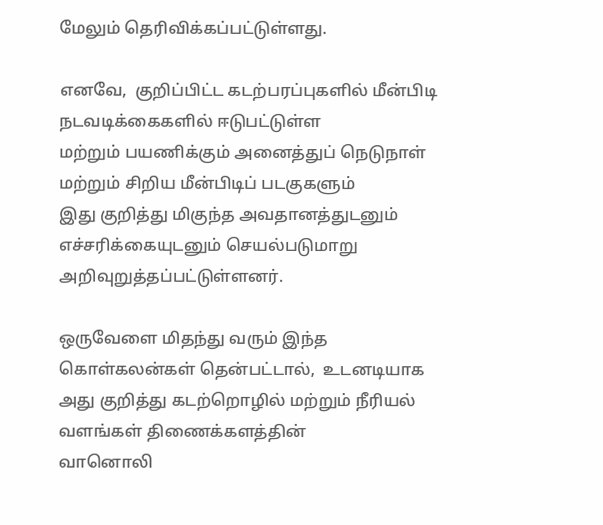மேலும் தெரிவிக்கப்பட்டுள்ளது.

எனவே,  குறிப்பிட்ட கடற்பரப்புகளில் மீன்பிடி நடவடிக்கைகளில் ஈடுபட்டுள்ள
மற்றும் பயணிக்கும் அனைத்துப் நெடுநாள் மற்றும் சிறிய மீன்பிடிப் படகுகளும்
இது குறித்து மிகுந்த அவதானத்துடனும் எச்சரிக்கையுடனும் செயல்படுமாறு
அறிவுறுத்தப்பட்டுள்ளனர்.

ஒருவேளை மிதந்து வரும் இந்த கொள்கலன்கள் தென்பட்டால்,  உடனடியாக
அது குறித்து கடற்றொழில் மற்றும் நீரியல் வளங்கள் திணைக்களத்தின்
வானொலி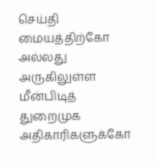செய்தி மையத்திற்கோ அல்லது அருகிலுள்ள மீன்பிடித் துறைமுக
அதிகாரிகளுக்கோ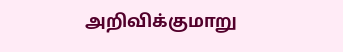அறிவிக்குமாறு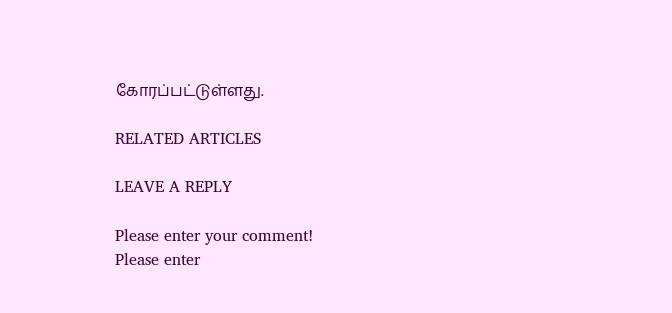கோரப்பட்டுள்ளது.

RELATED ARTICLES

LEAVE A REPLY

Please enter your comment!
Please enter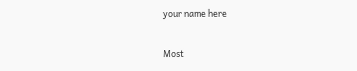your name here

Most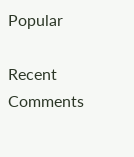Popular

Recent Comments